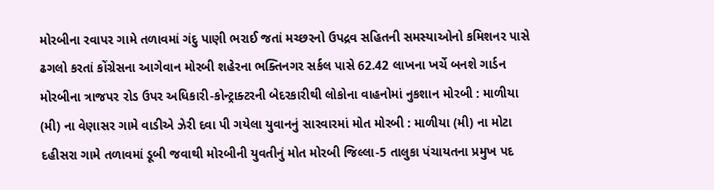મોરબીના રવાપર ગામે તળાવમાં ગંદુ પાણી ભરાઈ જતાં મચ્છરનો ઉપદ્રવ સહિતની સમસ્યાઓનો કમિશનર પાસે ઢગલો કરતાં કોંગ્રેસના આગેવાન મોરબી શહેરના ભક્તિનગર સર્કલ પાસે 62.42 લાખના ખર્ચે બનશે ગાર્ડન મોરબીના ત્રાજપર રોડ ઉપર અધિકારી-કોન્ટ્રાક્ટરની બેદરકારીથી લોકોના વાહનોમાં નુકશાન મોરબી : માળીયા (મી) ના વેણાસર ગામે વાડીએ ઝેરી દવા પી ગયેલા યુવાનનું સારવારમાં મોત મોરબી : માળીયા (મી) ના મોટા દહીસરા ગામે તળાવમાં ડૂબી જવાથી મોરબીની યુવતીનું મોત મોરબી જિલ્લા-5 તાલુકા પંચાયતના પ્રમુખ પદ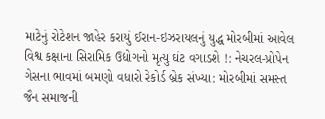માટેનું રોટેશન જાહેર કરાયું ઈરાન-ઇઝરાયલનું યુદ્ધ મોરબીમાં આવેલ વિશ્વ કક્ષાના સિરામિક ઉદ્યોગનો મૃત્યુ ઘંટ વગાડશે !: નેચરલ-પ્રોપેન ગેસના ભાવમાં બમણો વધારો રેકોર્ડ બ્રેક સંખ્યા: મોરબીમાં સમસ્ત જૈન સમાજની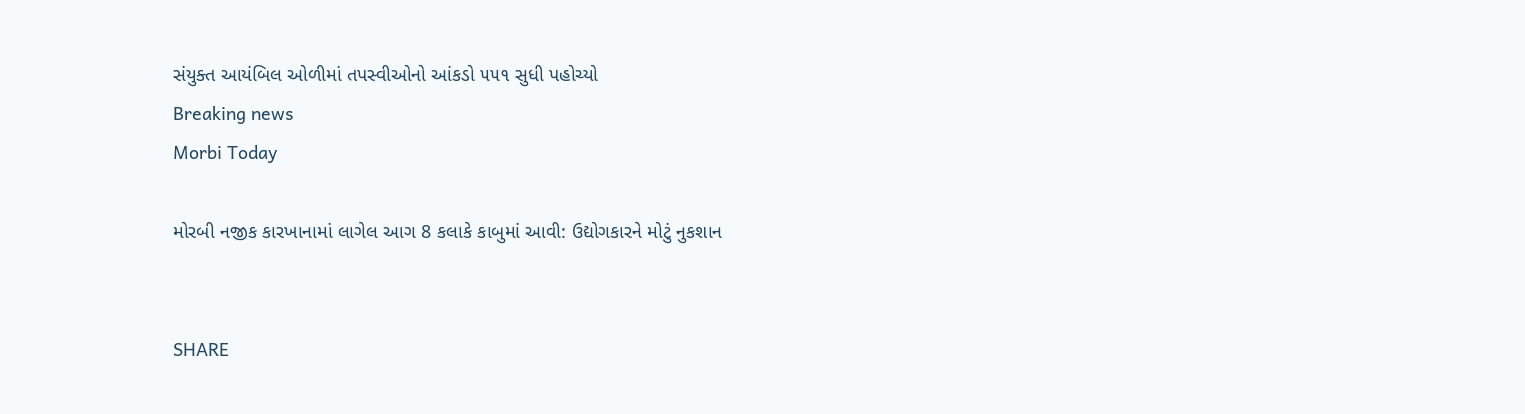સંયુક્ત આયંબિલ ઓળીમાં તપસ્વીઓનો આંકડો ૫૫૧ સુધી પહોચ્યો
Breaking news
Morbi Today

મોરબી નજીક કારખાનામાં લાગેલ આગ 8 કલાકે કાબુમાં આવી: ઉદ્યોગકારને મોટું નુકશાન


SHARE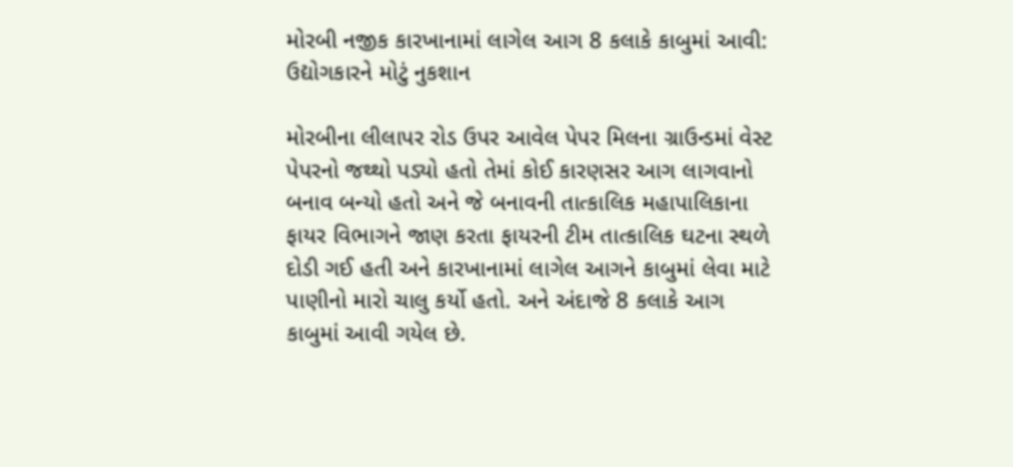મોરબી નજીક કારખાનામાં લાગેલ આગ 8 કલાકે કાબુમાં આવી: ઉદ્યોગકારને મોટું નુકશાન

મોરબીના લીલાપર રોડ ઉપર આવેલ પેપર મિલના ગ્રાઉન્ડમાં વેસ્ટ પેપરનો જથ્થો પડ્યો હતો તેમાં કોઈ કારણસર આગ લાગવાનો બનાવ બન્યો હતો અને જે બનાવની તાત્કાલિક મહાપાલિકાના ફાયર વિભાગને જાણ કરતા ફાયરની ટીમ તાત્કાલિક ઘટના સ્થળે દોડી ગઈ હતી અને કારખાનામાં લાગેલ આગને કાબુમાં લેવા માટે પાણીનો મારો ચાલુ કર્યો હતો. અને અંદાજે 8 કલાકે આગ કાબુમાં આવી ગયેલ છે.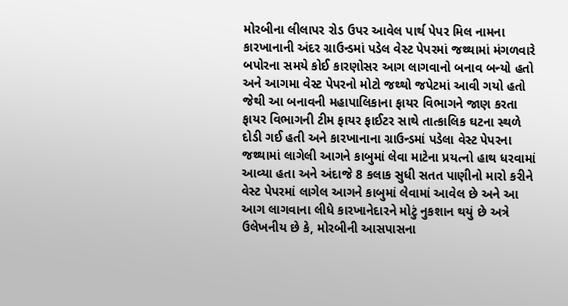મોરબીના લીલાપર રોડ ઉપર આવેલ પાર્થ પેપર મિલ નામના કારખાનાની અંદર ગ્રાઉન્ડમાં પડેલ વેસ્ટ પેપરમાં જથ્થામાં મંગળવારે બપોરના સમયે કોઈ કારણોસર આગ લાગવાનો બનાવ બન્યો હતો અને આગમા વેસ્ટ પેપરનો મોટો જથ્થો જપેટમાં આવી ગયો હતો જેથી આ બનાવની મહાપાલિકાના ફાયર વિભાગને જાણ કરતા ફાયર વિભાગની ટીમ ફાયર ફાઈટર સાથે તાત્કાલિક ઘટના સ્થળે દોડી ગઈ હતી અને કારખાનાના ગ્રાઉન્ડમાં પડેલા વેસ્ટ પેપરના જથ્થામાં લાગેલી આગને કાબુમાં લેવા માટેના પ્રયત્નો હાથ ધરવામાં આવ્યા હતા અને અંદાજે 8 કલાક સુધી સતત પાણીનો મારો કરીને વેસ્ટ પેપરમાં લાગેલ આગને કાબુમાં લેવામાં આવેલ છે અને આ આગ લાગવાના લીધે કારખાનેદારને મોટું નુકશાન થયું છે અત્રે ઉલેખનીય છે કે, મોરબીની આસપાસના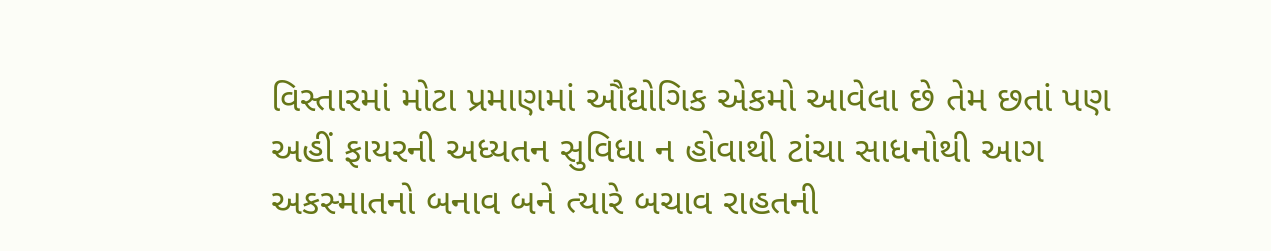વિસ્તારમાં મોટા પ્રમાણમાં ઔદ્યોગિક એકમો આવેલા છે તેમ છતાં પણ અહીં ફાયરની અધ્યતન સુવિધા ન હોવાથી ટાંચા સાધનોથી આગ અકસ્માતનો બનાવ બને ત્યારે બચાવ રાહતની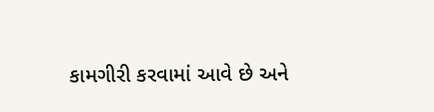કામગીરી કરવામાં આવે છે અને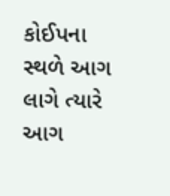કોઈપના સ્થળે આગ લાગે ત્યારે આગ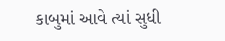કાબુમાં આવે ત્યાં સુધી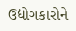ઉદ્યોગકારોને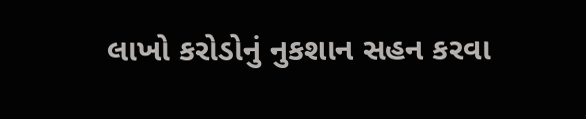લાખો કરોડોનું નુકશાન સહન કરવા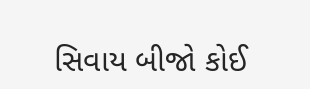સિવાય બીજો કોઈ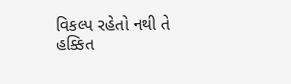વિકલ્પ રહેતો નથી તે હક્કિત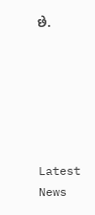છે.






Latest News